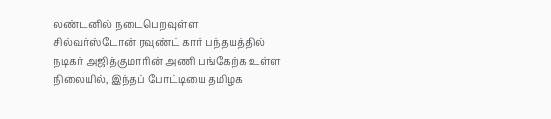லண்டனில் நடைபெறவுள்ள சில்வர்ஸ்டோன் ரவுண்ட் கார் பந்தயத்தில் நடிகர் அஜித்குமாரின் அணி பங்கேற்க உள்ள நிலையில், இந்தப் போட்டியை தமிழக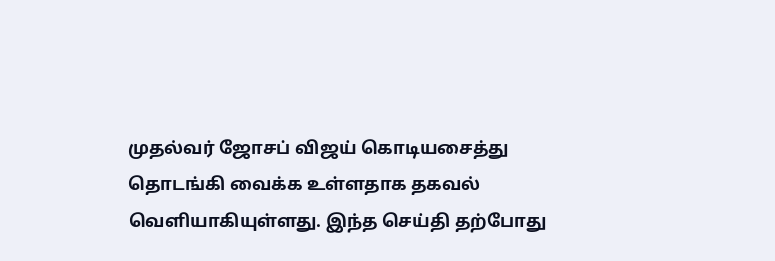முதல்வர் ஜோசப் விஜய் கொடியசைத்து தொடங்கி வைக்க உள்ளதாக தகவல் வெளியாகியுள்ளது. இந்த செய்தி தற்போது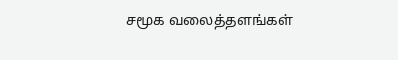சமூக வலைத்தளங்கள்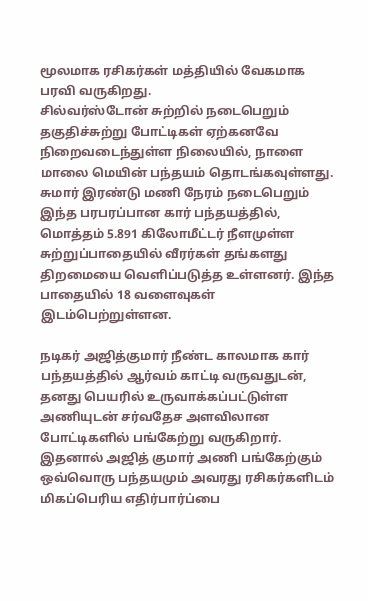மூலமாக ரசிகர்கள் மத்தியில் வேகமாக பரவி வருகிறது.
சில்வர்ஸ்டோன் சுற்றில் நடைபெறும் தகுதிச்சுற்று போட்டிகள் ஏற்கனவே நிறைவடைந்துள்ள நிலையில், நாளை மாலை மெயின் பந்தயம் தொடங்கவுள்ளது. சுமார் இரண்டு மணி நேரம் நடைபெறும் இந்த பரபரப்பான கார் பந்தயத்தில், மொத்தம் 5.891 கிலோமீட்டர் நீளமுள்ள சுற்றுப்பாதையில் வீரர்கள் தங்களது திறமையை வெளிப்படுத்த உள்ளனர். இந்த பாதையில் 18 வளைவுகள் இடம்பெற்றுள்ளன.

நடிகர் அஜித்குமார் நீண்ட காலமாக கார் பந்தயத்தில் ஆர்வம் காட்டி வருவதுடன், தனது பெயரில் உருவாக்கப்பட்டுள்ள அணியுடன் சர்வதேச அளவிலான போட்டிகளில் பங்கேற்று வருகிறார். இதனால் அஜித் குமார் அணி பங்கேற்கும் ஒவ்வொரு பந்தயமும் அவரது ரசிகர்களிடம் மிகப்பெரிய எதிர்பார்ப்பை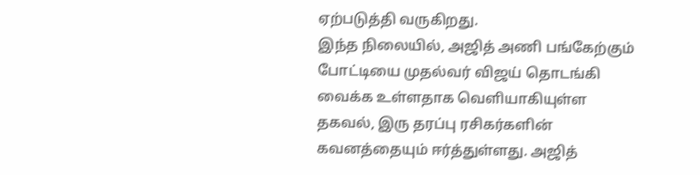ஏற்படுத்தி வருகிறது.
இந்த நிலையில், அஜித் அணி பங்கேற்கும் போட்டியை முதல்வர் விஜய் தொடங்கி வைக்க உள்ளதாக வெளியாகியுள்ள தகவல், இரு தரப்பு ரசிகர்களின் கவனத்தையும் ஈர்த்துள்ளது. அஜித்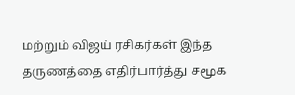மற்றும் விஜய் ரசிகர்கள் இந்த தருணத்தை எதிர்பார்த்து சமூக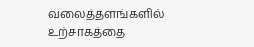வலைத்தளங்களில் உற்சாகத்தை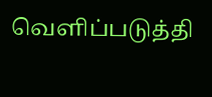வெளிப்படுத்தி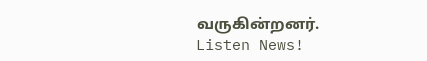வருகின்றனர்.
Listen News!